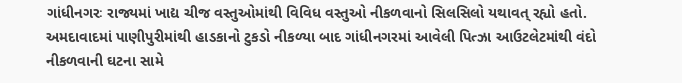ગાંધીનગરઃ રાજ્યમાં ખાદ્ય ચીજ વસ્તુઓમાંથી વિવિધ વસ્તુઓ નીકળવાનો સિલસિલો યથાવત્ રહ્યો હતો. અમદાવાદમાં પાણીપુરીમાંથી હાડકાનો ટુકડો નીકળ્યા બાદ ગાંધીનગરમાં આવેલી પિત્ઝા આઉટલેટમાંથી વંદો નીકળવાની ઘટના સામે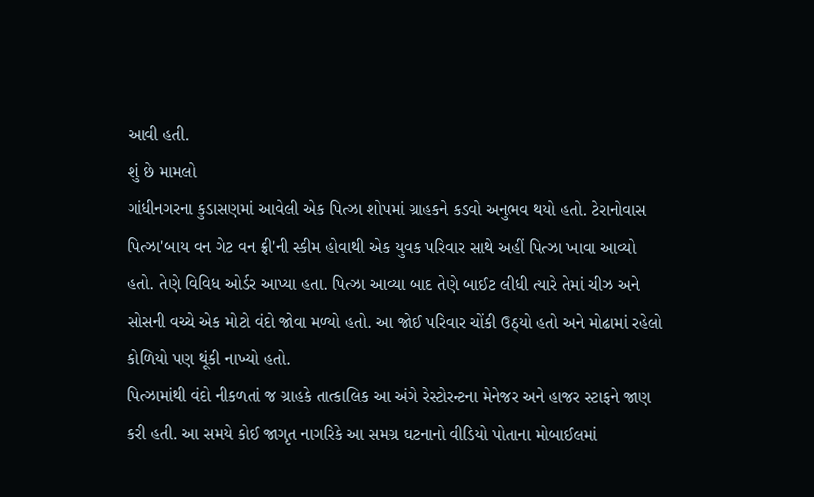આવી હતી.
શું છે મામલો
ગાંધીનગરના કુડાસણમાં આવેલી એક પિત્ઝા શોપમાં ગ્રાહકને કડવો અનુભવ થયો હતો. ટેરાનોવાસ પિત્ઝા'બાય વન ગેટ વન ફ્રી'ની સ્કીમ હોવાથી એક યુવક પરિવાર સાથે અહીં પિત્ઝા ખાવા આવ્યો હતો. તેણે વિવિધ ઓર્ડર આપ્યા હતા. પિત્ઝા આવ્યા બાદ તેણે બાઈટ લીધી ત્યારે તેમાં ચીઝ અને સોસની વચ્ચે એક મોટો વંદો જોવા મળ્યો હતો. આ જોઈ પરિવાર ચોંકી ઉઠ્યો હતો અને મોઢામાં રહેલો કોળિયો પણ થૂંકી નાખ્યો હતો.
પિત્ઝામાંથી વંદો નીકળતાં જ ગ્રાહકે તાત્કાલિક આ અંગે રેસ્ટોરન્ટના મેનેજર અને હાજર સ્ટાફને જાણ કરી હતી. આ સમયે કોઈ જાગૃત નાગરિકે આ સમગ્ર ઘટનાનો વીડિયો પોતાના મોબાઈલમાં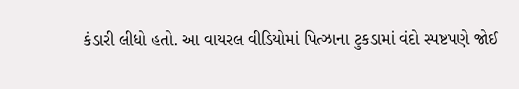કંડારી લીધો હતો. આ વાયરલ વીડિયોમાં પિત્ઝાના ટુકડામાં વંદો સ્પષ્ટપણે જોઈ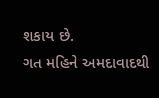શકાય છે.
ગત મહિને અમદાવાદથી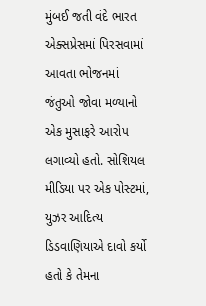મુંબઈ જતી વંદે ભારત એક્સપ્રેસમાં પિરસવામાં આવતા ભોજનમાં જંતુઓ જોવા મળ્યાનો એક મુસાફરે આરોપ લગાવ્યો હતો. સોશિયલ મીડિયા પર એક પોસ્ટમાં, યુઝર આદિત્ય ડિડવાણિયાએ દાવો કર્યો હતો કે તેમના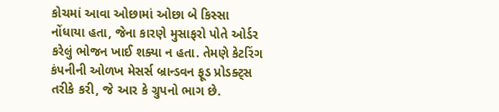કોચમાં આવા ઓછામાં ઓછા બે કિસ્સા નોંધાયા હતા, જેના કારણે મુસાફરો પોતે ઓર્ડર કરેલું ભોજન ખાઈ શક્યા ન હતા. તેમણે કેટરિંગ કંપનીની ઓળખ મેસર્સ બ્રાન્ડવન ફૂડ પ્રોડક્ટ્સ તરીકે કરી, જે આર કે ગ્રુપનો ભાગ છે.